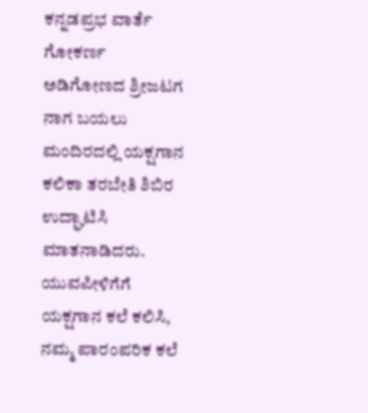ಕನ್ನಡಪ್ರಭ ವಾರ್ತೆ ಗೋಕರ್ಣ
ಅಡಿಗೋಣದ ಶ್ರೀಜಟಗ ನಾಗ ಬಯಲು ಮಂದಿರದಲ್ಲಿ ಯಕ್ಷಗಾನ ಕಲಿಕಾ ತರಬೇತಿ ಶಿಬಿರ ಉದ್ಘಾಟಿಸಿ ಮಾತನಾಡಿದರು.
ಯುವಪೀಳಿಗೆಗೆ ಯಕ್ಷಗಾನ ಕಲೆ ಕಲಿಸಿ, ನಮ್ಮ ಪಾರಂಪರಿಕ ಕಲೆ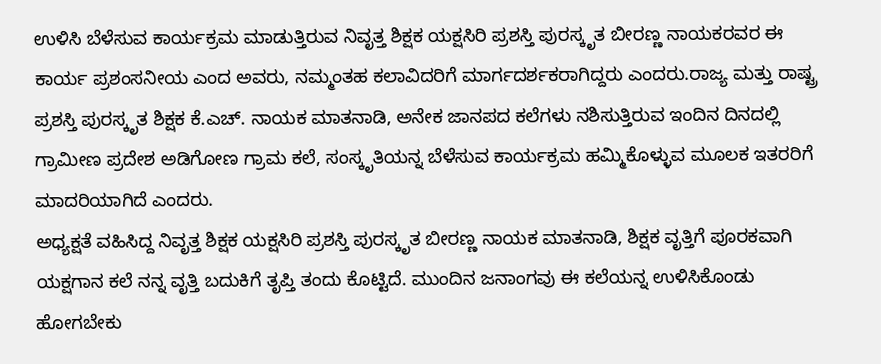ಉಳಿಸಿ ಬೆಳೆಸುವ ಕಾರ್ಯಕ್ರಮ ಮಾಡುತ್ತಿರುವ ನಿವೃತ್ತ ಶಿಕ್ಷಕ ಯಕ್ಷಸಿರಿ ಪ್ರಶಸ್ತಿ ಪುರಸ್ಕೃತ ಬೀರಣ್ಣ ನಾಯಕರವರ ಈ ಕಾರ್ಯ ಪ್ರಶಂಸನೀಯ ಎಂದ ಅವರು, ನಮ್ಮಂತಹ ಕಲಾವಿದರಿಗೆ ಮಾರ್ಗದರ್ಶಕರಾಗಿದ್ದರು ಎಂದರು.ರಾಜ್ಯ ಮತ್ತು ರಾಷ್ಟ್ರ ಪ್ರಶಸ್ತಿ ಪುರಸ್ಕೃತ ಶಿಕ್ಷಕ ಕೆ.ಎಚ್. ನಾಯಕ ಮಾತನಾಡಿ, ಅನೇಕ ಜಾನಪದ ಕಲೆಗಳು ನಶಿಸುತ್ತಿರುವ ಇಂದಿನ ದಿನದಲ್ಲಿ ಗ್ರಾಮೀಣ ಪ್ರದೇಶ ಅಡಿಗೋಣ ಗ್ರಾಮ ಕಲೆ, ಸಂಸ್ಕೃತಿಯನ್ನ ಬೆಳೆಸುವ ಕಾರ್ಯಕ್ರಮ ಹಮ್ಮಿಕೊಳ್ಳುವ ಮೂಲಕ ಇತರರಿಗೆ ಮಾದರಿಯಾಗಿದೆ ಎಂದರು.
ಅಧ್ಯಕ್ಷತೆ ವಹಿಸಿದ್ದ ನಿವೃತ್ತ ಶಿಕ್ಷಕ ಯಕ್ಷಸಿರಿ ಪ್ರಶಸ್ತಿ ಪುರಸ್ಕೃತ ಬೀರಣ್ಣ ನಾಯಕ ಮಾತನಾಡಿ, ಶಿಕ್ಷಕ ವೃತ್ತಿಗೆ ಪೂರಕವಾಗಿ ಯಕ್ಷಗಾನ ಕಲೆ ನನ್ನ ವೃತ್ತಿ ಬದುಕಿಗೆ ತೃಪ್ತಿ ತಂದು ಕೊಟ್ಟಿದೆ. ಮುಂದಿನ ಜನಾಂಗವು ಈ ಕಲೆಯನ್ನ ಉಳಿಸಿಕೊಂಡು ಹೋಗಬೇಕು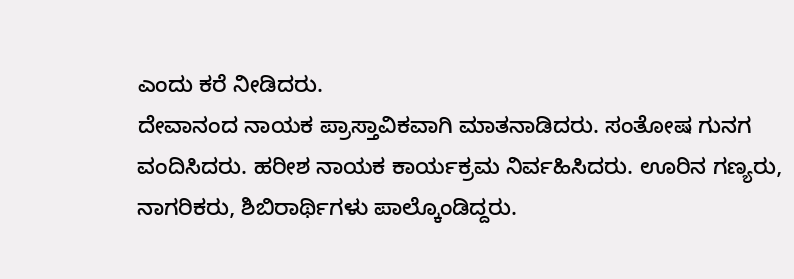ಎಂದು ಕರೆ ನೀಡಿದರು.
ದೇವಾನಂದ ನಾಯಕ ಪ್ರಾಸ್ತಾವಿಕವಾಗಿ ಮಾತನಾಡಿದರು. ಸಂತೋಷ ಗುನಗ ವಂದಿಸಿದರು. ಹರೀಶ ನಾಯಕ ಕಾರ್ಯಕ್ರಮ ನಿರ್ವಹಿಸಿದರು. ಊರಿನ ಗಣ್ಯರು, ನಾಗರಿಕರು, ಶಿಬಿರಾರ್ಥಿಗಳು ಪಾಲ್ಕೊಂಡಿದ್ದರು.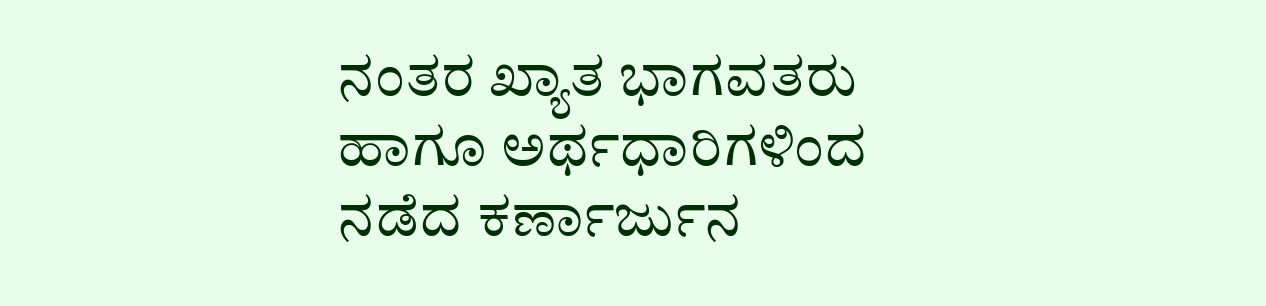ನಂತರ ಖ್ಯಾತ ಭಾಗವತರು ಹಾಗೂ ಅರ್ಥಧಾರಿಗಳಿಂದ ನಡೆದ ಕರ್ಣಾರ್ಜುನ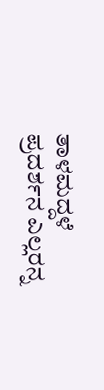ತಾಳಮದ್ದಳೆ ಪ್ರದರ್ಶನ ಎಲ್ಲರನ್ನ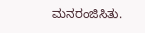ಮನರಂಜಿಸಿತು.